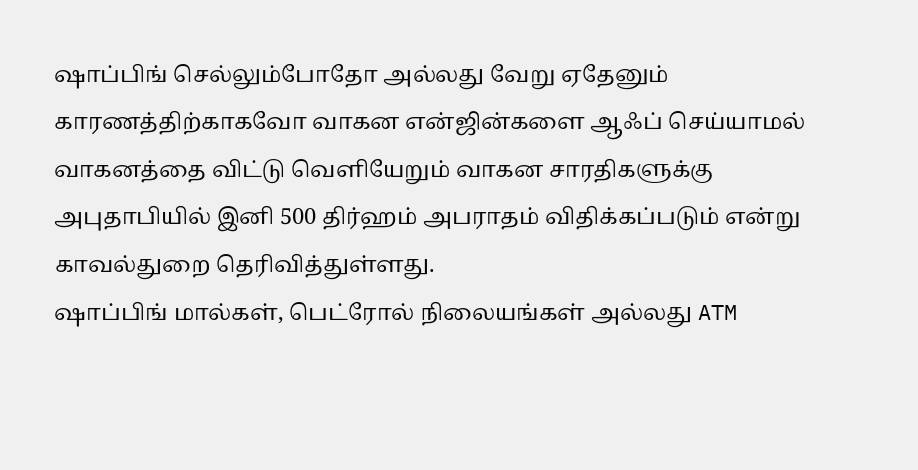ஷாப்பிங் செல்லும்போதோ அல்லது வேறு ஏதேனும் காரணத்திற்காகவோ வாகன என்ஜின்களை ஆஃப் செய்யாமல் வாகனத்தை விட்டு வெளியேறும் வாகன சாரதிகளுக்கு அபுதாபியில் இனி 500 திர்ஹம் அபராதம் விதிக்கப்படும் என்று காவல்துறை தெரிவித்துள்ளது.
ஷாப்பிங் மால்கள், பெட்ரோல் நிலையங்கள் அல்லது ATM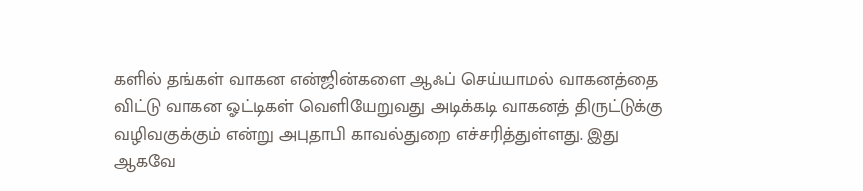களில் தங்கள் வாகன என்ஜின்களை ஆஃப் செய்யாமல் வாகனத்தை விட்டு வாகன ஓட்டிகள் வெளியேறுவது அடிக்கடி வாகனத் திருட்டுக்கு வழிவகுக்கும் என்று அபுதாபி காவல்துறை எச்சரித்துள்ளது. இது
ஆகவே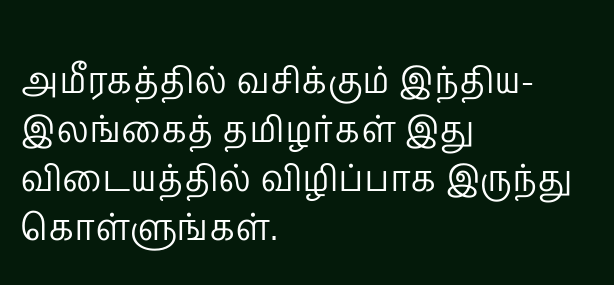அமீரகத்தில் வசிக்கும் இந்திய-இலங்கைத் தமிழர்கள் இது விடையத்தில் விழிப்பாக இருந்து கொள்ளுங்கள்.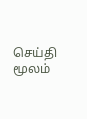செய்தி மூலம்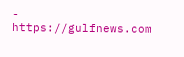- https://gulfnews.com